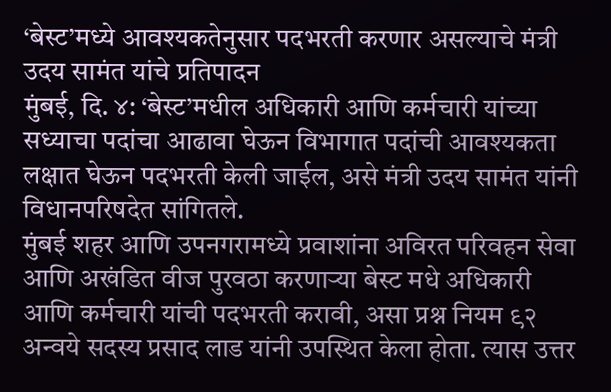‘बेस्ट’मध्ये आवश्यकतेनुसार पदभरती करणार असल्याचे मंत्री उदय सामंत यांचे प्रतिपादन
मुंबई, दि. ४: ‘बेस्ट’मधील अधिकारी आणि कर्मचारी यांच्या सध्याचा पदांचा आढावा घेऊन विभागात पदांची आवश्यकता लक्षात घेऊन पदभरती केली जाईल, असे मंत्री उदय सामंत यांनी विधानपरिषदेत सांगितले.
मुंबई शहर आणि उपनगरामध्ये प्रवाशांना अविरत परिवहन सेवा आणि अखंडित वीज पुरवठा करणाऱ्या बेस्ट मधे अधिकारी आणि कर्मचारी यांची पदभरती करावी, असा प्रश्न नियम ९२ अन्वये सदस्य प्रसाद लाड यांनी उपस्थित केला होता. त्यास उत्तर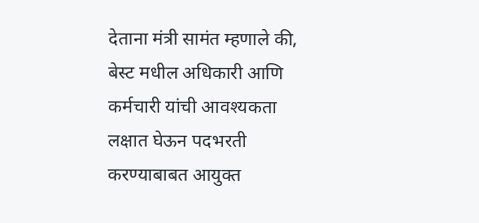देताना मंत्री सामंत म्हणाले की, बेस्ट मधील अधिकारी आणि कर्मचारी यांची आवश्यकता लक्षात घेऊन पदभरती करण्याबाबत आयुक्त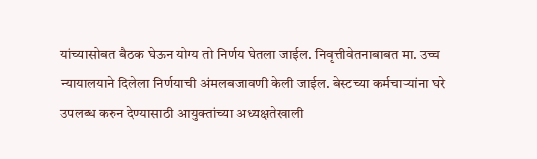यांच्यासोबत बैठक घेऊन योग्य तो निर्णय घेतला जाईल. निवृत्तीवेतनाबाबत मा. उच्च न्यायालयाने दिलेला निर्णयाची अंमलबजावणी केली जाईल. बेस्टच्या कर्मचाऱ्यांना घरे उपलब्ध करुन देण्यासाठी आयुक्तांच्या अध्यक्षतेखाली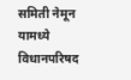समिती नेमून यामध्ये विधानपरिषद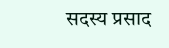सदस्य प्रसाद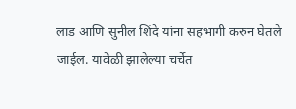लाड आणि सुनील शिंदे यांना सहभागी करुन घेतले जाईल. यावेळी झालेल्या चर्चेत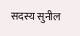सदस्य सुनील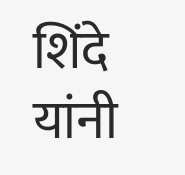शिंदे यांनी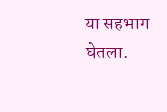या सहभाग घेतला.